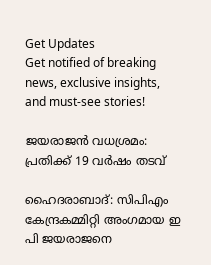Get Updates
Get notified of breaking news, exclusive insights, and must-see stories!

ജയരാജന്‍ വധശ്രമം: പ്രതിക്ക് 19 വര്‍ഷം തടവ്

ഹൈദരാബാദ്: സിപിഎം കേന്ദ്രകമ്മിറ്റി അംഗമായ ഇ പി ജയരാജനെ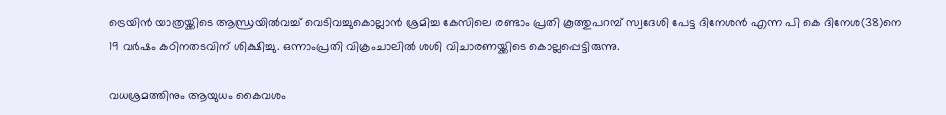ട്രെയിന്‍ യാത്രയ്ക്കിടെ ആന്ധ്രയില്‍വച്ച് വെടിവച്ചുകൊല്ലാന്‍ ശ്രമിച്ച കേസിലെ രണ്ടാം പ്രതി കൂത്തുപറമ്പ് സ്വദേശി പേട്ട ദിനേശന്‍ എന്ന പി കെ ദിനേശ(38)നെ 19 വര്‍ഷം കഠിനതടവിന് ശിക്ഷിച്ചു. ഒന്നാംപ്രതി വിക്രംചാലില്‍ ശശി വിചാരണയ്ക്കിടെ കൊല്ലപ്പെട്ടിരുന്നു.

വധശ്രമത്തിനും ആയുധം കൈവശം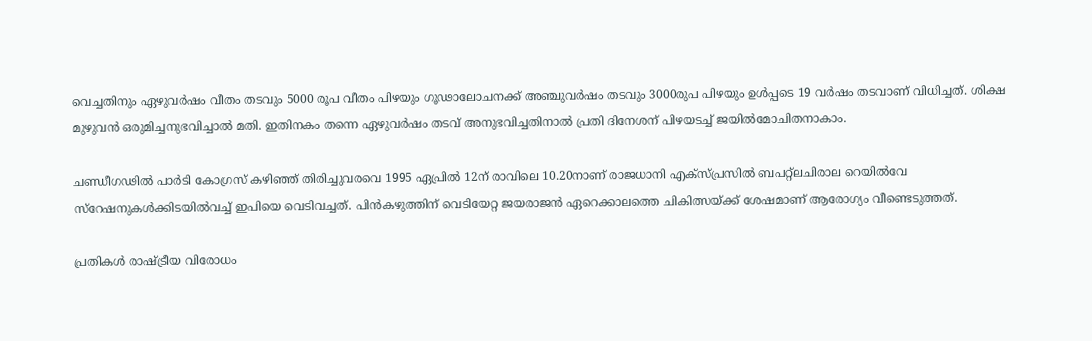വെച്ചതിനും ഏഴുവര്‍ഷം വീതം തടവും 5000 രൂപ വീതം പിഴയും ഗൂഢാലോചനക്ക് അഞ്ചുവര്‍ഷം തടവും 3000രുപ പിഴയും ഉള്‍പ്പടെ 19 വര്‍ഷം തടവാണ് വിധിച്ചത്. ശിക്ഷ മുഴുവന്‍ ഒരുമിച്ചനുഭവിച്ചാല്‍ മതി. ഇതിനകം തന്നെ ഏഴുവര്‍ഷം തടവ് അനുഭവിച്ചതിനാല്‍ പ്രതി ദിനേശന് പിഴയടച്ച് ജയില്‍മോചിതനാകാം.

ചണ്ഡീഗഢില്‍ പാര്‍ടി കോഗ്രസ് കഴിഞ്ഞ് തിരിച്ചുവരവെ 1995 ഏപ്രില്‍ 12ന് രാവിലെ 10.20നാണ് രാജധാനി എക്‌സ്പ്രസില്‍ ബപറ്റ്‌ലചിരാല റെയില്‍വേ സ്‌റേഷനുകള്‍ക്കിടയില്‍വച്ച് ഇപിയെ വെടിവച്ചത്. പിന്‍കഴുത്തിന് വെടിയേറ്റ ജയരാജന്‍ ഏറെക്കാലത്തെ ചികിത്സയ്ക്ക് ശേഷമാണ് ആരോഗ്യം വീണ്ടെടുത്തത്.

പ്രതികള്‍ രാഷ്ട്രീയ വിരോധം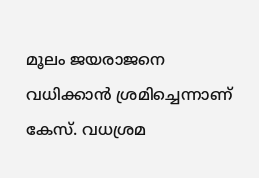മൂലം ജയരാജനെ വധിക്കാന്‍ ശ്രമിച്ചെന്നാണ് കേസ്. വധശ്രമ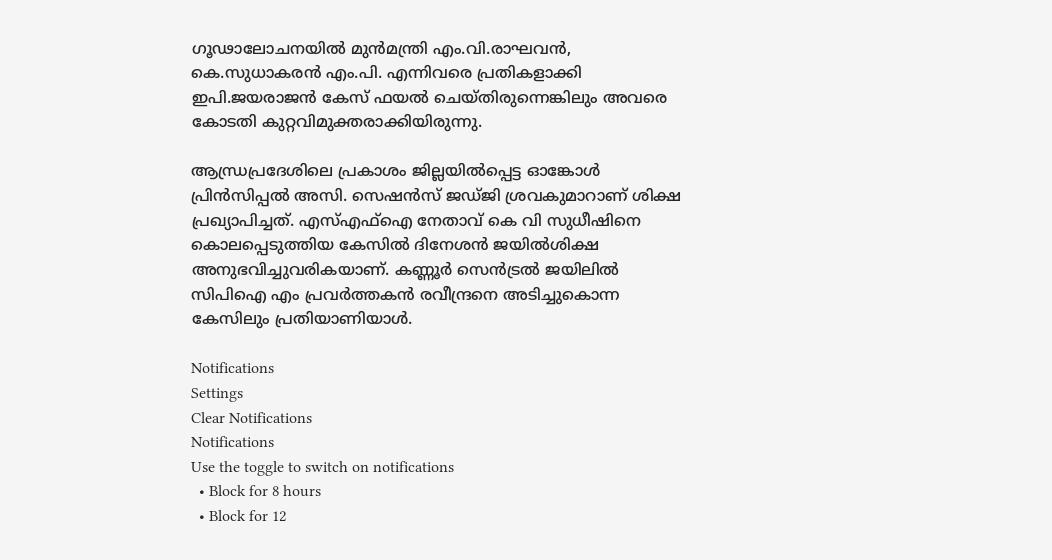ഗൂഢാലോചനയില്‍ മുന്‍മന്ത്രി എം.വി.രാഘവന്‍, കെ.സുധാകരന്‍ എം.പി. എന്നിവരെ പ്രതികളാക്കി ഇപി.ജയരാജന്‍ കേസ് ഫയല്‍ ചെയ്തിരുന്നെങ്കിലും അവരെ കോടതി കുറ്റവിമുക്തരാക്കിയിരുന്നു.

ആന്ധ്രപ്രദേശിലെ പ്രകാശം ജില്ലയില്‍പ്പെട്ട ഓങ്കോള്‍ പ്രിന്‍സിപ്പല്‍ അസി. സെഷന്‍സ് ജഡ്ജി ശ്രവകുമാറാണ് ശിക്ഷ പ്രഖ്യാപിച്ചത്. എസ്എഫ്‌ഐ നേതാവ് കെ വി സുധീഷിനെ കൊലപ്പെടുത്തിയ കേസില്‍ ദിനേശന്‍ ജയില്‍ശിക്ഷ അനുഭവിച്ചുവരികയാണ്. കണ്ണൂര്‍ സെന്‍ട്രല്‍ ജയിലില്‍ സിപിഐ എം പ്രവര്‍ത്തകന്‍ രവീന്ദ്രനെ അടിച്ചുകൊന്ന കേസിലും പ്രതിയാണിയാള്‍.

Notifications
Settings
Clear Notifications
Notifications
Use the toggle to switch on notifications
  • Block for 8 hours
  • Block for 12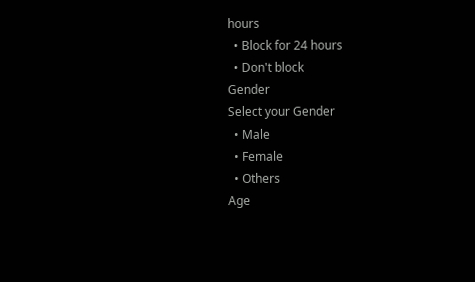hours
  • Block for 24 hours
  • Don't block
Gender
Select your Gender
  • Male
  • Female
  • Others
Age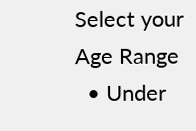Select your Age Range
  • Under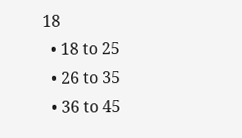18
  • 18 to 25
  • 26 to 35
  • 36 to 45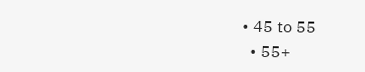• 45 to 55
  • 55+